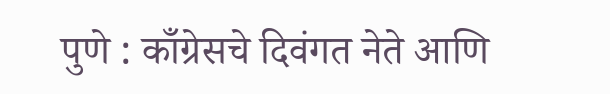पुणे : काँग्रेसचे दिवंगत नेते आणि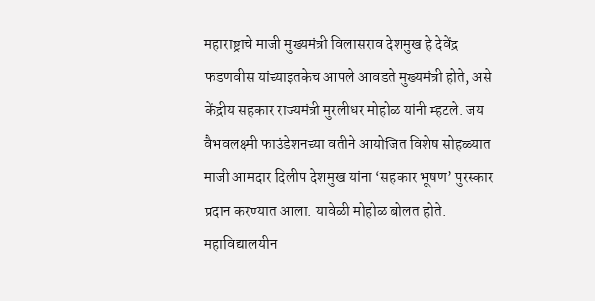महाराष्ट्राचे माजी मुख्यमंत्री विलासराव देशमुख हे देवेंद्र फडणवीस यांच्याइतकेच आपले आवडते मुख्यमंत्री होते, असे केंद्रीय सहकार राज्यमंत्री मुरलीधर मोहोळ यांनी म्हटले. जय वैभवलक्ष्मी फाउंडेशनच्या वतीने आयोजित विशेष सोहळ्यात माजी आमदार दिलीप देशमुख यांना ‘सहकार भूषण’ पुरस्कार प्रदान करण्यात आला. यावेळी मोहोळ बोलत होते.
महाविद्यालयीन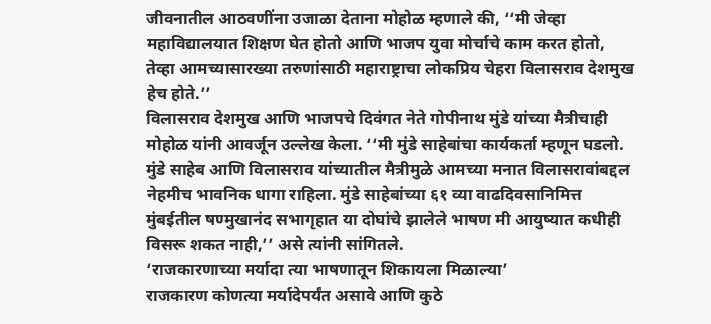जीवनातील आठवणींना उजाळा देताना मोहोळ म्हणाले की, ‘‘मी जेव्हा महाविद्यालयात शिक्षण घेत होतो आणि भाजप युवा मोर्चाचे काम करत होतो, तेव्हा आमच्यासारख्या तरुणांसाठी महाराष्ट्राचा लोकप्रिय चेहरा विलासराव देशमुख हेच होते.’’
विलासराव देशमुख आणि भाजपचे दिवंगत नेते गोपीनाथ मुंडे यांच्या मैत्रीचाही मोहोळ यांनी आवर्जून उल्लेख केला. ‘‘मी मुंडे साहेबांचा कार्यकर्ता म्हणून घडलो. मुंडे साहेब आणि विलासराव यांच्यातील मैत्रीमुळे आमच्या मनात विलासरावांबद्दल नेहमीच भावनिक धागा राहिला. मुंडे साहेबांच्या ६१ व्या वाढदिवसानिमित्त मुंबईतील षण्मुखानंद सभागृहात या दोघांचे झालेले भाषण मी आयुष्यात कधीही विसरू शकत नाही,’’ असे त्यांनी सांगितले.
‘राजकारणाच्या मर्यादा त्या भाषणातून शिकायला मिळाल्या’
राजकारण कोणत्या मर्यादेपर्यंत असावे आणि कुठे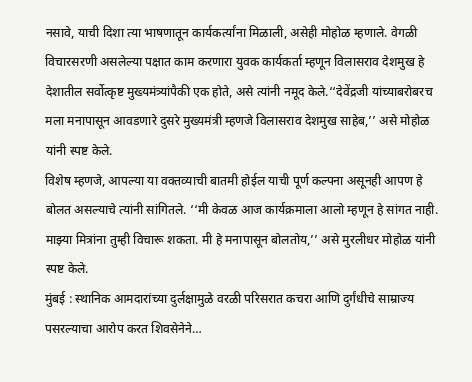नसावे, याची दिशा त्या भाषणातून कार्यकर्त्यांना मिळाली, असेही मोहोळ म्हणाले. वेगळी विचारसरणी असलेल्या पक्षात काम करणारा युवक कार्यकर्ता म्हणून विलासराव देशमुख हे देशातील सर्वोत्कृष्ट मुख्यमंत्र्यांपैकी एक होते, असे त्यांनी नमूद केले.‘‘देवेंद्रजी यांच्याबरोबरच मला मनापासून आवडणारे दुसरे मुख्यमंत्री म्हणजे विलासराव देशमुख साहेब,’’ असे मोहोळ यांनी स्पष्ट केले.
विशेष म्हणजे, आपल्या या वक्तव्याची बातमी होईल याची पूर्ण कल्पना असूनही आपण हे बोलत असल्याचे त्यांनी सांगितले. ‘‘मी केवळ आज कार्यक्रमाला आलो म्हणून हे सांगत नाही. माझ्या मित्रांना तुम्ही विचारू शकता. मी हे मनापासून बोलतोय,’’ असे मुरलीधर मोहोळ यांनी स्पष्ट केले.
मुंबई : स्थानिक आमदारांच्या दुर्लक्षामुळे वरळी परिसरात कचरा आणि दुर्गंधीचे साम्राज्य पसरल्याचा आरोप करत शिवसेनेने…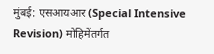मुंबई: एसआयआर (Special Intensive Revision) मोहिमेंतर्गत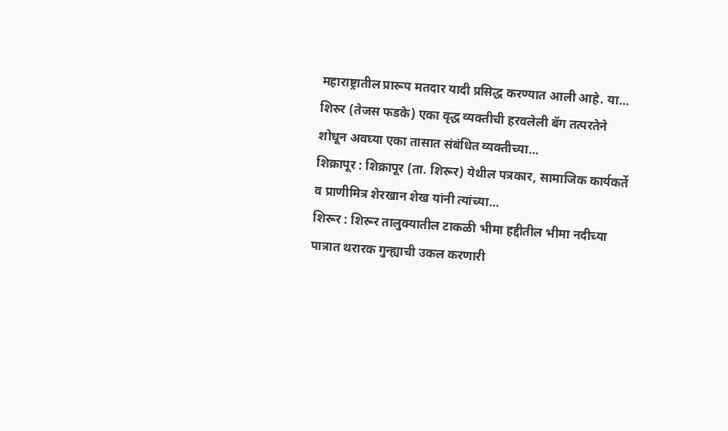महाराष्ट्रातील प्रारूप मतदार यादी प्रसिद्ध करण्यात आली आहे. या…
शिरुर (तेजस फडके) एका वृद्ध व्यक्तीची हरवलेली बॅग तत्परतेने शोधून अवघ्या एका तासात संबंधित व्यक्तीच्या…
शिक्रापूर : शिक्रापूर (ता. शिरूर) येथील पत्रकार, सामाजिक कार्यकर्ते व प्राणीमित्र शेरखान शेख यांनी त्यांच्या…
शिरूर : शिरूर तालुक्यातील टाकळी भीमा हद्दीतील भीमा नदीच्या पात्रात थरारक गुन्ह्याची उकल करणारी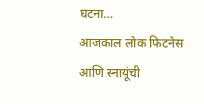घटना…
आजकाल लोक फिटनेस आणि स्नायूंची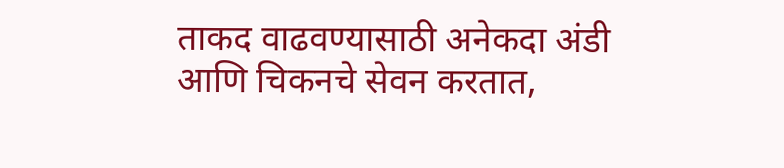ताकद वाढवण्यासाठी अनेकदा अंडी आणि चिकनचे सेवन करतात,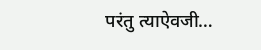परंतु त्याऐवजी…